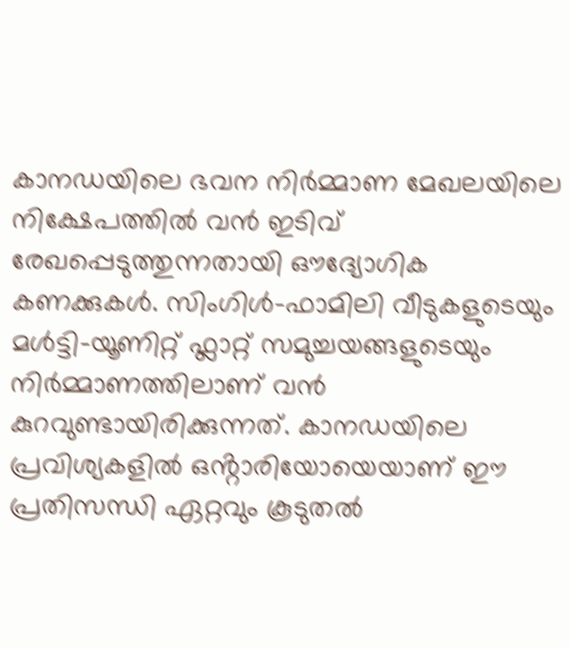കാനഡയിലെ ഭവന നിർമ്മാണ മേഖലയിലെ നിക്ഷേപത്തിൽ വൻ ഇടിവ് രേഖപ്പെടുത്തുന്നതായി ഔദ്യോഗിക കണക്കുകൾ. സിംഗിൾ-ഫാമിലി വീടുകളുടെയും മൾട്ടി-യൂണിറ്റ് ഫ്ലാറ്റ് സമുച്ചയങ്ങളുടെയും നിർമ്മാണത്തിലാണ് വൻ കുറവുണ്ടായിരിക്കുന്നത്. കാനഡയിലെ പ്രവിശ്യകളിൽ ഒൻ്റാരിയോയെയാണ് ഈ പ്രതിസന്ധി ഏറ്റവും കൂടുതൽ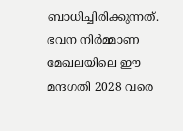ബാധിച്ചിരിക്കുന്നത്. ഭവന നിർമ്മാണ മേഖലയിലെ ഈ മന്ദഗതി 2028 വരെ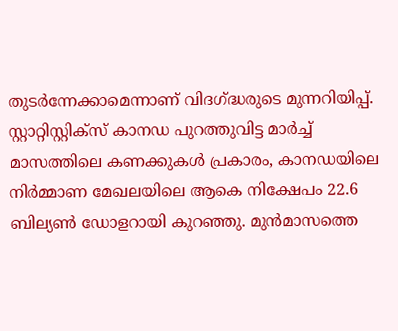തുടർന്നേക്കാമെന്നാണ് വിദഗ്ദ്ധരുടെ മുന്നറിയിപ്പ്.
സ്റ്റാറ്റിസ്റ്റിക്സ് കാനഡ പുറത്തുവിട്ട മാർച്ച് മാസത്തിലെ കണക്കുകൾ പ്രകാരം, കാനഡയിലെ നിർമ്മാണ മേഖലയിലെ ആകെ നിക്ഷേപം 22.6 ബില്യൺ ഡോളറായി കുറഞ്ഞു. മുൻമാസത്തെ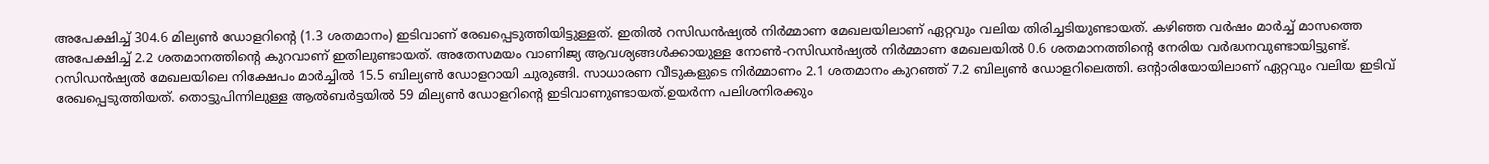അപേക്ഷിച്ച് 304.6 മില്യൺ ഡോളറിൻ്റെ (1.3 ശതമാനം) ഇടിവാണ് രേഖപ്പെടുത്തിയിട്ടുള്ളത്. ഇതിൽ റസിഡൻഷ്യൽ നിർമ്മാണ മേഖലയിലാണ് ഏറ്റവും വലിയ തിരിച്ചടിയുണ്ടായത്. കഴിഞ്ഞ വർഷം മാർച്ച് മാസത്തെ അപേക്ഷിച്ച് 2.2 ശതമാനത്തിൻ്റെ കുറവാണ് ഇതിലുണ്ടായത്. അതേസമയം വാണിജ്യ ആവശ്യങ്ങൾക്കായുള്ള നോൺ-റസിഡൻഷ്യൽ നിർമ്മാണ മേഖലയിൽ 0.6 ശതമാനത്തിൻ്റെ നേരിയ വർദ്ധനവുണ്ടായിട്ടുണ്ട്.
റസിഡൻഷ്യൽ മേഖലയിലെ നിക്ഷേപം മാർച്ചിൽ 15.5 ബില്യൺ ഡോളറായി ചുരുങ്ങി. സാധാരണ വീടുകളുടെ നിർമ്മാണം 2.1 ശതമാനം കുറഞ്ഞ് 7.2 ബില്യൺ ഡോളറിലെത്തി. ഒൻ്റാരിയോയിലാണ് ഏറ്റവും വലിയ ഇടിവ് രേഖപ്പെടുത്തിയത്. തൊട്ടുപിന്നിലുള്ള ആൽബർട്ടയിൽ 59 മില്യൺ ഡോളറിൻ്റെ ഇടിവാണുണ്ടായത്.ഉയർന്ന പലിശനിരക്കും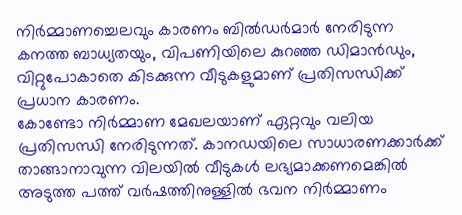നിർമ്മാണച്ചെലവും കാരണം ബിൽഡർമാർ നേരിടുന്ന കനത്ത ബാധ്യതയും, വിപണിയിലെ കുറഞ്ഞ ഡിമാൻഡും, വിറ്റുപോകാതെ കിടക്കുന്ന വീടുകളുമാണ് പ്രതിസന്ധിക്ക് പ്രധാന കാരണം.
കോണ്ടോ നിർമ്മാണ മേഖലയാണ് ഏറ്റവും വലിയ പ്രതിസന്ധി നേരിടുന്നത്. കാനഡയിലെ സാധാരണക്കാർക്ക് താങ്ങാനാവുന്ന വിലയിൽ വീടുകൾ ലഭ്യമാക്കണമെങ്കിൽ അടുത്ത പത്ത് വർഷത്തിനുള്ളിൽ ഭവന നിർമ്മാണം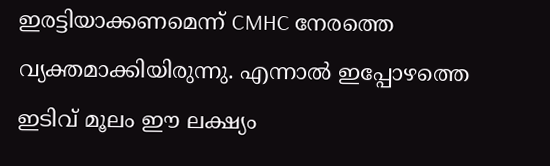ഇരട്ടിയാക്കണമെന്ന് CMHC നേരത്തെ വ്യക്തമാക്കിയിരുന്നു. എന്നാൽ ഇപ്പോഴത്തെ ഇടിവ് മൂലം ഈ ലക്ഷ്യം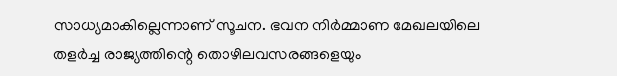സാധ്യമാകില്ലെന്നാണ് സൂചന. ഭവന നിർമ്മാണ മേഖലയിലെ തളർച്ച രാജ്യത്തിന്റെ തൊഴിലവസരങ്ങളെയും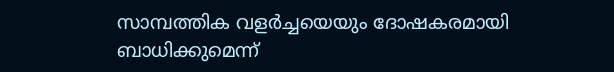സാമ്പത്തിക വളർച്ചയെയും ദോഷകരമായി ബാധിക്കുമെന്ന്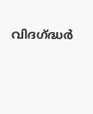വിദഗ്ദ്ധർ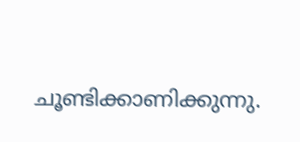ചൂണ്ടിക്കാണിക്കുന്നു.